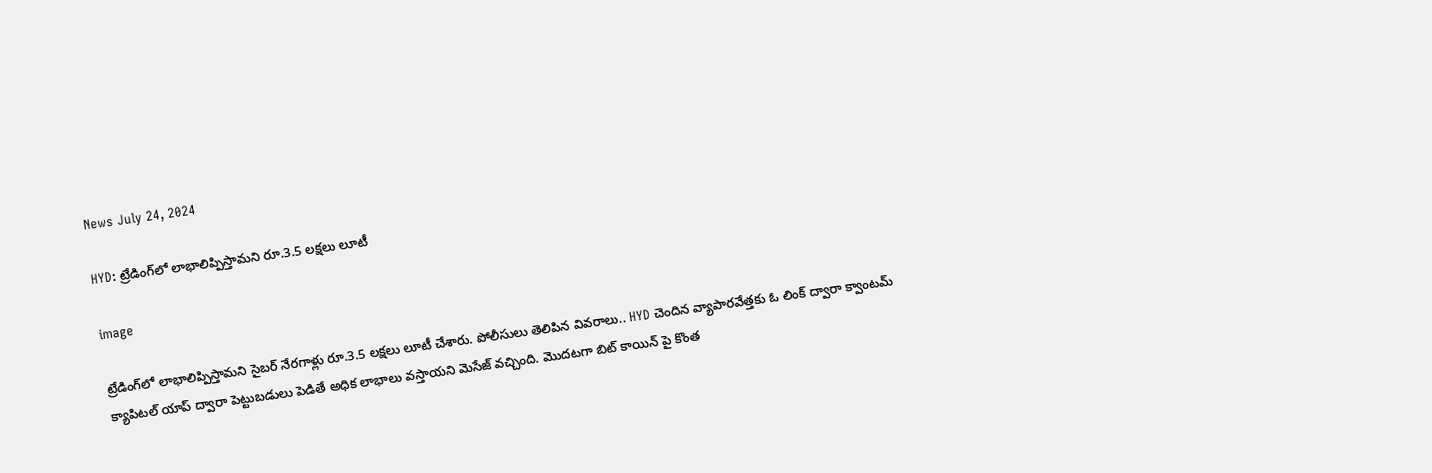News July 24, 2024

HYD: ట్రేడింగ్‌లో లాభాలిప్పిస్తామని రూ.3.5 లక్షలు లూటీ

image

ట్రేడింగ్‌లో లాభాలిప్పిస్తామని సైబర్ నేరగాళ్లు రూ.3.5 లక్షలు లూటీ చేశారు. పోలీసులు తెలిపిన వివరాలు.. HYD చెందిన వ్యాపారవేత్తకు ఓ లింక్ ద్వారా క్వాంటమ్ క్యాపిటల్ యాప్ ద్వారా పెట్టుబడులు పెడితే అధిక లాభాలు వస్తాయని మెసేజ్ వచ్చింది. మొదటగా బిట్ కాయిన్ పై కొంత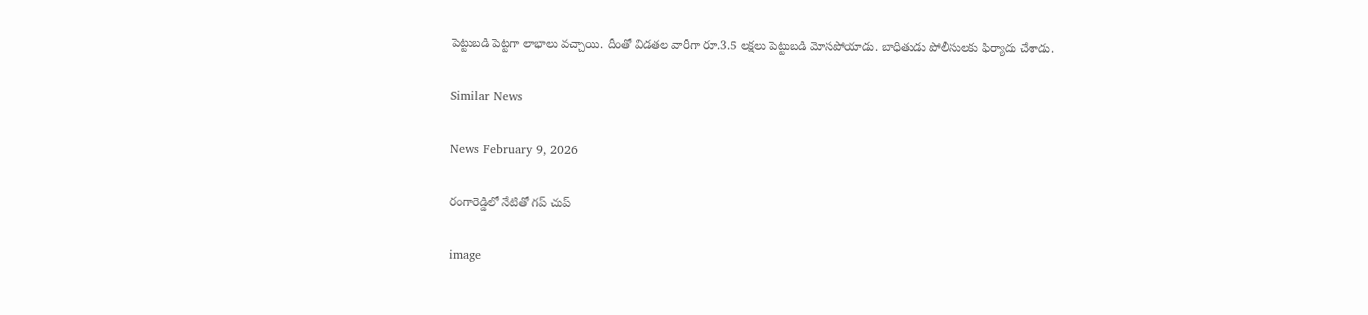పెట్టుబడి పెట్టగా లాభాలు వచ్చాయి. దీంతో విడతల వారీగా రూ.3.5 లక్షలు పెట్టుబడి మోసపోయాడు. బాధితుడు పోలీసులకు ఫిర్యాదు చేశాడు.

Similar News

News February 9, 2026

రంగారెడ్డిలో నేటితో గప్ చుప్

image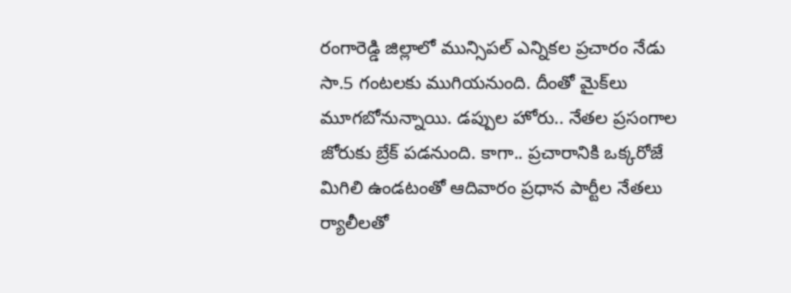రంగారెడ్డి జిల్లాలో మున్సిపల్ ఎన్నికల ప్రచారం నేడు సా.5 గంటలకు ముగియనుంది. దీంతో మైక్‌లు మూగబోనున్నాయి. డప్పుల హోరు.. నేతల ప్రసంగాల జోరుకు బ్రేక్ పడనుంది. కాగా.. ప్రచారానికి ఒక్కరోజే మిగిలి ఉండటంతో ఆదివారం ప్రధాన పార్టీల నేతలు ర్యాలీలతో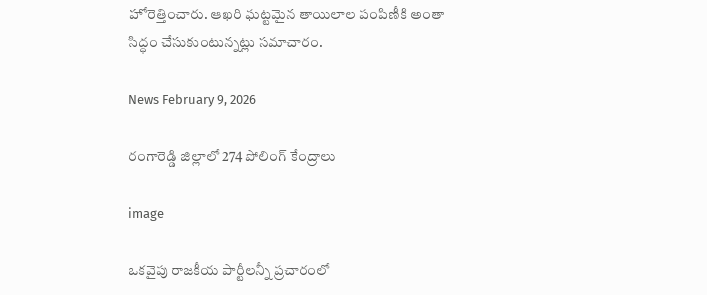హోరెత్తించారు. ఆఖరి ఘట్టమైన తాయిలాల పంపిణీకి అంతా సిద్ధం చేసుకుంటున్నట్లు సమాచారం.

News February 9, 2026

రంగారెడ్డి జిల్లాలో 274 పోలింగ్ కేంద్రాలు

image

ఒకవైపు రాజకీయ పార్టీలన్నీ ప్రచారంలో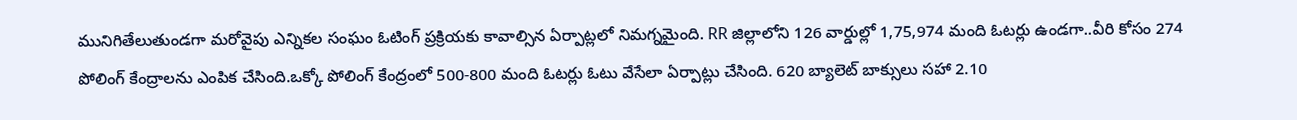మునిగితేలుతుండగా మరోవైపు ఎన్నికల సంఘం ఓటింగ్ ప్రక్రియకు కావాల్సిన ఏర్పాట్లలో నిమగ్నమైంది. RR జిల్లాలోని 126 వార్డుల్లో 1,75,974 మంది ఓటర్లు ఉండగా..వీరి కోసం 274 పోలింగ్ కేంద్రాలను ఎంపిక చేసింది.ఒక్కో పోలింగ్ కేంద్రంలో 500-800 మంది ఓటర్లు ఓటు వేసేలా ఏర్పాట్లు చేసింది. 620 బ్యాలెట్ బాక్సులు సహా 2.10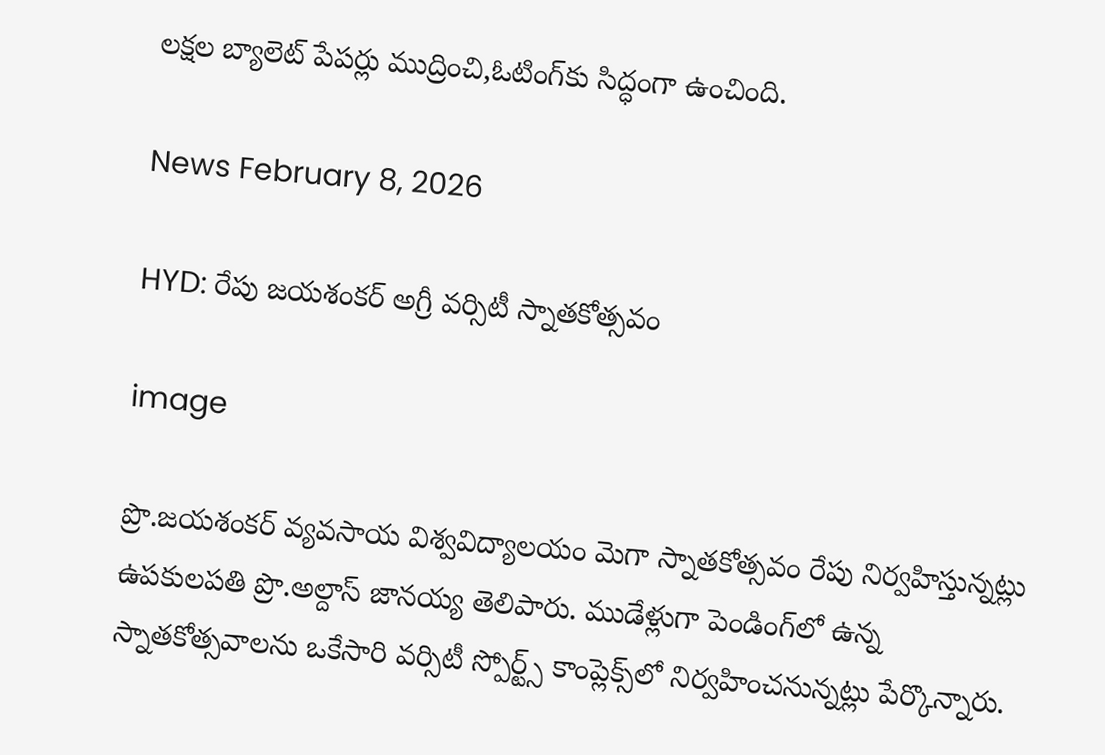లక్షల బ్యాలెట్ పేపర్లు ముద్రించి,ఓటింగ్‌కు సిద్ధంగా ఉంచింది.

News February 8, 2026

HYD: రేపు జయశంకర్ అగ్రీ వర్సిటీ స్నాతకోత్సవం

image

ప్రొ.జయశంకర్ వ్యవసాయ విశ్వవిద్యాలయం మెగా స్నాతకోత్సవం రేపు నిర్వహిస్తున్నట్లు ఉపకులపతి ప్రొ.అల్దాస్ జానయ్య తెలిపారు. ముడేళ్లుగా పెండింగ్‌లో ఉన్న స్నాతకోత్సవాలను ఒకేసారి వర్సిటీ స్పోర్ట్స్ కాంప్లెక్స్‌లో నిర్వహించనున్నట్లు పేర్కొన్నారు.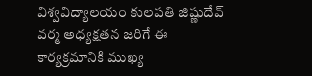విశ్వవిద్యాలయం కులపతి జిష్ణుదేవ్ వర్మ అధ్యక్షతన జరిగే ఈ కార్యక్రమానికి ముఖ్య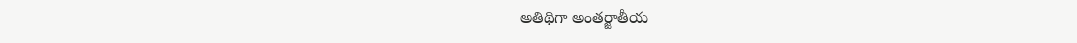అతిథిగా అంతర్జాతీయ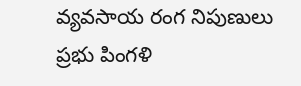వ్యవసాయ రంగ నిపుణులు ప్రభు పింగళి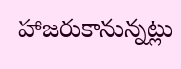హాజరుకానున్నట్లు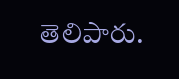తెలిపారు.